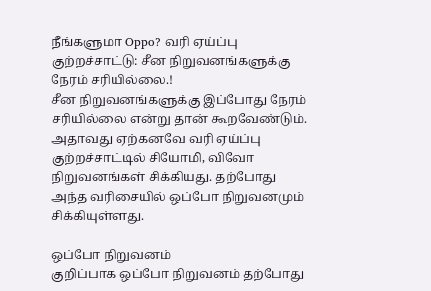நீங்களுமா Oppo? வரி ஏய்ப்பு குற்றச்சாட்டு: சீன நிறுவனங்களுக்கு நேரம் சரியில்லை.!
சீன நிறுவனங்களுக்கு இப்போது நேரம் சரியில்லை என்று தான் கூறவேண்டும். அதாவது ஏற்கனவே வரி ஏய்ப்பு குற்றச்சாட்டில் சியோமி, விவோ நிறுவனங்கள் சிக்கியது. தற்போது அந்த வரிசையில் ஒப்போ நிறுவனமும் சிக்கியுள்ளது.

ஒப்போ நிறுவனம்
குறிப்பாக ஒப்போ நிறுவனம் தற்போது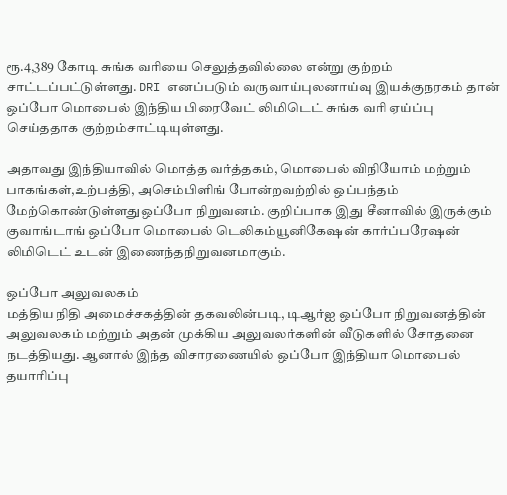ரூ.4,389 கோடி சுங்க வரியை செலுத்தவில்லை என்று குற்றம் சாட்டப்பட்டுள்ளது. DRI எனப்படும் வருவாய்புலனாய்வு இயக்குநரகம் தான் ஒப்போ மொபைல் இந்திய பிரைவேட் லிமிடெட் சுங்க வரி ஏய்ப்பு செய்ததாக குற்றம்சாட்டியுள்ளது.

அதாவது இந்தியாவில் மொத்த வர்த்தகம், மொபைல் விநியோம் மற்றும் பாகங்கள்,உற்பத்தி, அசெம்பிளிங் போன்றவற்றில் ஒப்பந்தம் மேற்கொண்டுள்ளதுஒப்போ நிறுவனம். குறிப்பாக இது சீனாவில் இருக்கும் குவாங்டாங் ஒப்போ மொபைல் டெலிகம்யூனிகேஷன் கார்ப்பரேஷன் லிமிடெட் உடன் இணைந்தநிறுவனமாகும்.

ஒப்போ அலுவலகம்
மத்திய நிதி அமைச்சகத்தின் தகவலின்படி, டிஆர்ஐ ஒப்போ நிறுவனத்தின் அலுவலகம் மற்றும் அதன் முக்கிய அலுவலர்களின் வீடுகளில் சோதனை நடத்தியது. ஆனால் இந்த விசாரணையில் ஒப்போ இந்தியா மொபைல் தயாரிப்பு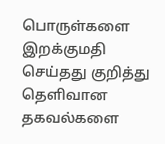பொருள்களை இறக்குமதி செய்தது குறித்து தெளிவான தகவல்களை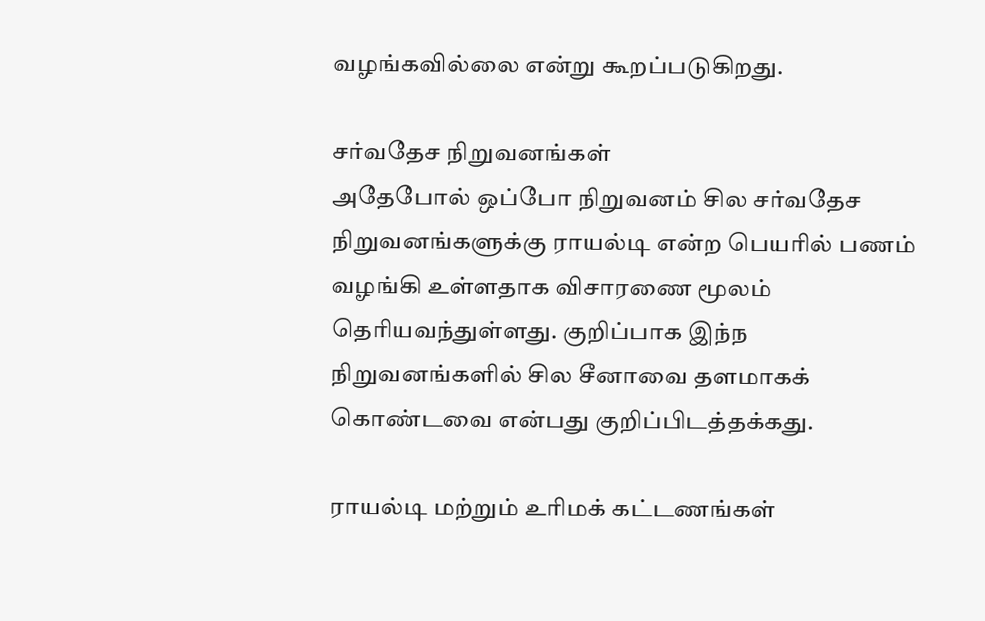வழங்கவில்லை என்று கூறப்படுகிறது.

சர்வதேச நிறுவனங்கள்
அதேபோல் ஒப்போ நிறுவனம் சில சர்வதேச நிறுவனங்களுக்கு ராயல்டி என்ற பெயரில் பணம் வழங்கி உள்ளதாக விசாரணை மூலம் தெரியவந்துள்ளது. குறிப்பாக இந்ந நிறுவனங்களில் சில சீனாவை தளமாகக் கொண்டவை என்பது குறிப்பிடத்தக்கது.

ராயல்டி மற்றும் உரிமக் கட்டணங்கள்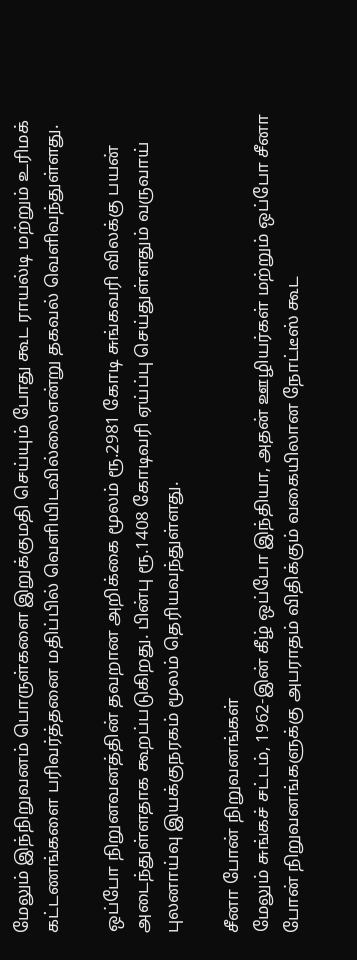மேலும் இந்நிறுவனம் பொருள்களை இறுக்குமதி செய்யும் போது கூட ராயல்டி மற்றும் உரிமக் கட்டணங்களை பரிவர்த்தனை மதிப்பில் வெளியிடவில்லைஎன்று தகவல் வெளிவந்துள்ளது.

ஒப்போ நிறுனவனத்தின் தவறான அறிக்கை மூலம் ரூ.2981 கோடி சுங்கவரி விலக்கு பயன் அடைந்துள்ளதாக கூறப்படுகிறது. பின்பு ரூ.1408 கோடிவரி ஏய்ப்பு செய்துள்ளதும் வருவாய் புலனாய்வு இயக்குநரகம் மூலம் தெரியவந்துள்ளது.

சீனா போன் நிறுவனங்கள்
மேலும் சுங்கச் சட்டம், 1962-இன் கீழ் ஒப்போ இந்தியா, அதன் ஊழியர்கள் மற்றும் ஒப்போ சீனா போன் நிறுவனங்களுக்கு அபராதம் விதிக்கும் வகையிலான நோட்டீஸ் கூட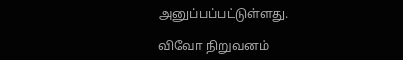அனுப்பப்பட்டுள்ளது.

விவோ நிறுவனம்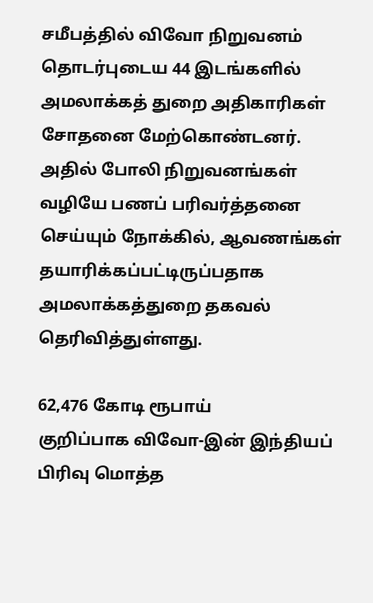சமீபத்தில் விவோ நிறுவனம் தொடர்புடைய 44 இடங்களில் அமலாக்கத் துறை அதிகாரிகள் சோதனை மேற்கொண்டனர். அதில் போலி நிறுவனங்கள் வழியே பணப் பரிவர்த்தனை செய்யும் நோக்கில், ஆவணங்கள் தயாரிக்கப்பட்டிருப்பதாக அமலாக்கத்துறை தகவல் தெரிவித்துள்ளது.

62,476 கோடி ரூபாய்
குறிப்பாக விவோ-இன் இந்தியப் பிரிவு மொத்த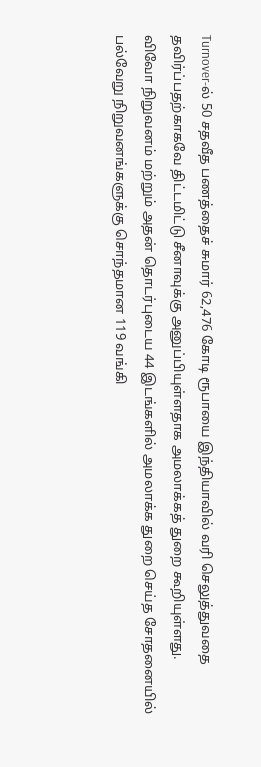Turnover-ல் 50 சதவீத பணத்தைச் சுமார் 62,476 கோடி ரூபாயை இந்தியாவில் வரி செலுத்துவதை தவிர்ப்பதற்காகவே திட்டமிட்டு சீனாவுக்கு அனுப்பியுள்ளதாக அமலாக்கத் துறை கூறியுள்ளது.
விவோ நிறுவனம் மற்றும் அதன் தொடர்புடைய 44 இடங்களில் அமலாக்க துறை செய்த சோதனையில் பல்வேறு நிறுவனங்களுக்கு சொந்தமான 119 வங்கி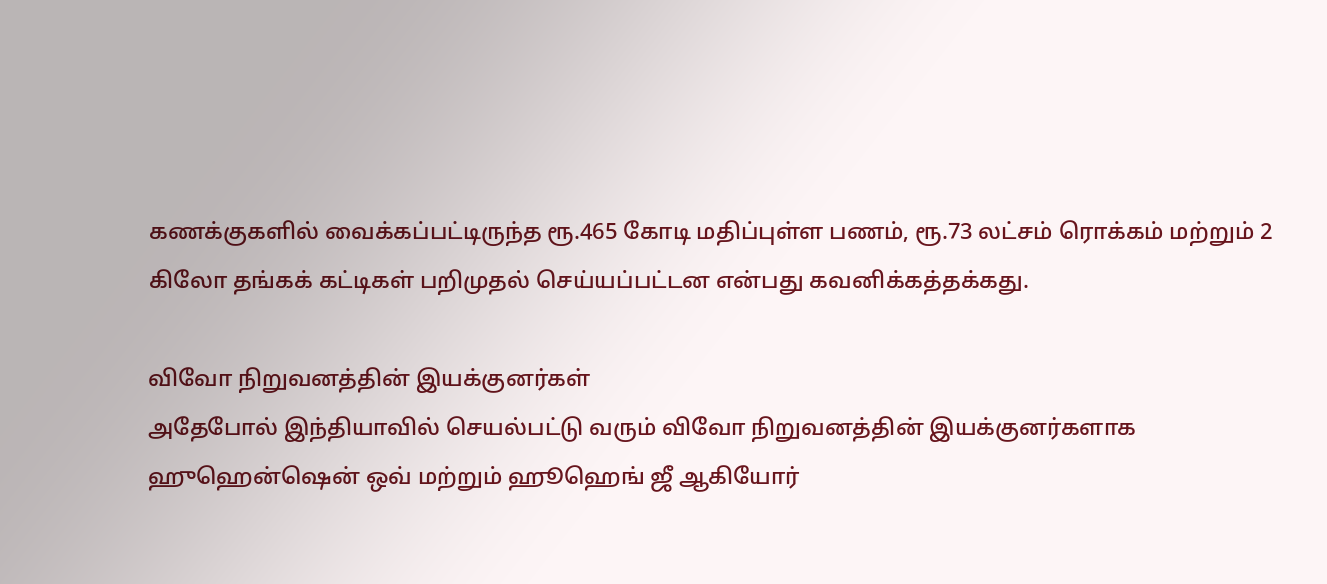கணக்குகளில் வைக்கப்பட்டிருந்த ரூ.465 கோடி மதிப்புள்ள பணம், ரூ.73 லட்சம் ரொக்கம் மற்றும் 2 கிலோ தங்கக் கட்டிகள் பறிமுதல் செய்யப்பட்டன என்பது கவனிக்கத்தக்கது.

விவோ நிறுவனத்தின் இயக்குனர்கள்
அதேபோல் இந்தியாவில் செயல்பட்டு வரும் விவோ நிறுவனத்தின் இயக்குனர்களாக ஹுஹென்ஷென் ஒவ் மற்றும் ஹூஹெங் ஜீ ஆகியோர்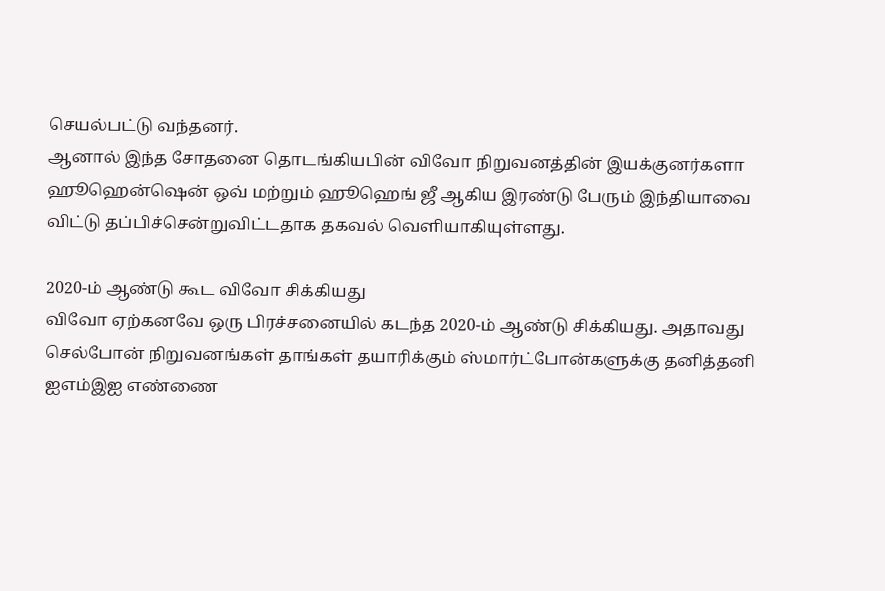செயல்பட்டு வந்தனர்.
ஆனால் இந்த சோதனை தொடங்கியபின் விவோ நிறுவனத்தின் இயக்குனர்களா ஹூஹென்ஷென் ஒவ் மற்றும் ஹூஹெங் ஜீ ஆகிய இரண்டு பேரும் இந்தியாவை விட்டு தப்பிச்சென்றுவிட்டதாக தகவல் வெளியாகியுள்ளது.

2020-ம் ஆண்டு கூட விவோ சிக்கியது
விவோ ஏற்கனவே ஒரு பிரச்சனையில் கடந்த 2020-ம் ஆண்டு சிக்கியது. அதாவது செல்போன் நிறுவனங்கள் தாங்கள் தயாரிக்கும் ஸ்மார்ட்போன்களுக்கு தனித்தனி ஐஎம்இஐ எண்ணை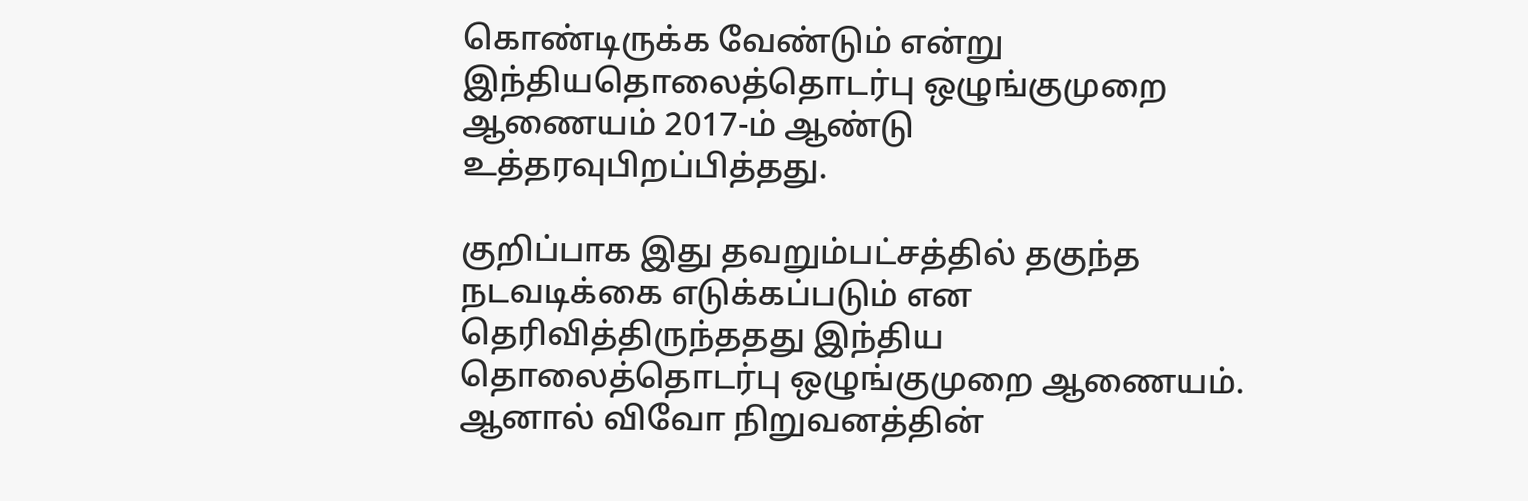கொண்டிருக்க வேண்டும் என்று இந்தியதொலைத்தொடர்பு ஒழுங்குமுறை ஆணையம் 2017-ம் ஆண்டு உத்தரவுபிறப்பித்தது.

குறிப்பாக இது தவறும்பட்சத்தில் தகுந்த நடவடிக்கை எடுக்கப்படும் என தெரிவித்திருந்ததது இந்திய தொலைத்தொடர்பு ஒழுங்குமுறை ஆணையம். ஆனால் விவோ நிறுவனத்தின்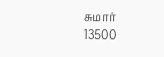சுமார் 13500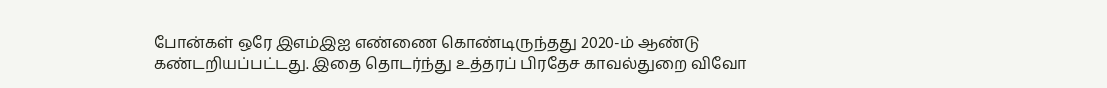போன்கள் ஒரே இஎம்இஐ எண்ணை கொண்டிருந்தது 2020-ம் ஆண்டு கண்டறியப்பட்டது. இதை தொடர்ந்து உத்தரப் பிரதேச காவல்துறை விவோ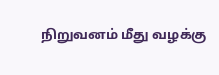நிறுவனம் மீது வழக்கு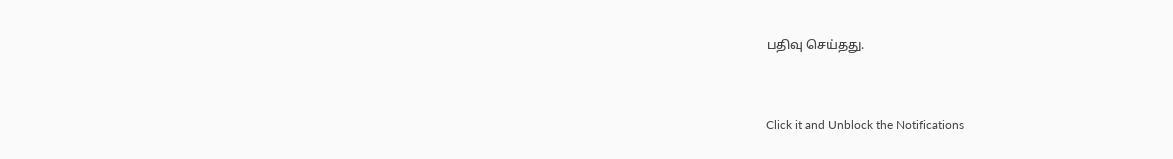பதிவு செய்தது.


Click it and Unblock the Notifications